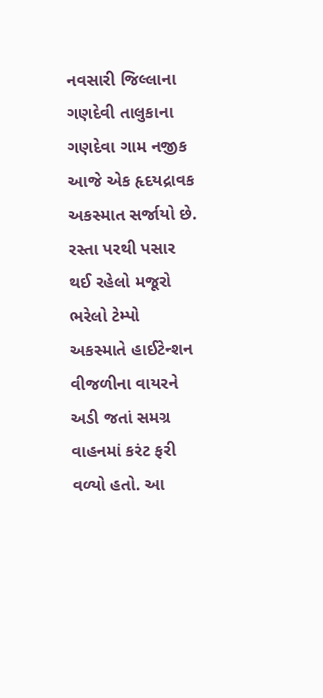નવસારી જિલ્લાના ગણદેવી તાલુકાના ગણદેવા ગામ નજીક આજે એક હૃદયદ્રાવક અકસ્માત સર્જાયો છે. રસ્તા પરથી પસાર થઈ રહેલો મજૂરો ભરેલો ટેમ્પો અકસ્માતે હાઈટેન્શન વીજળીના વાયરને અડી જતાં સમગ્ર વાહનમાં કરંટ ફરી વળ્યો હતો. આ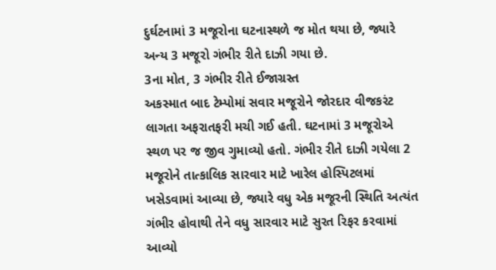દુર્ઘટનામાં 3 મજૂરોના ઘટનાસ્થળે જ મોત થયા છે, જ્યારે અન્ય 3 મજૂરો ગંભીર રીતે દાઝી ગયા છે.
3ના મોત, 3 ગંભીર રીતે ઈજાગ્રસ્ત
અકસ્માત બાદ ટેમ્પોમાં સવાર મજૂરોને જોરદાર વીજકરંટ લાગતા અફરાતફરી મચી ગઈ હતી. ઘટનામાં 3 મજૂરોએ સ્થળ પર જ જીવ ગુમાવ્યો હતો. ગંભીર રીતે દાઝી ગયેલા 2 મજૂરોને તાત્કાલિક સારવાર માટે ખારેલ હોસ્પિટલમાં ખસેડવામાં આવ્યા છે, જ્યારે વધુ એક મજૂરની સ્થિતિ અત્યંત ગંભીર હોવાથી તેને વધુ સારવાર માટે સુરત રિફર કરવામાં આવ્યો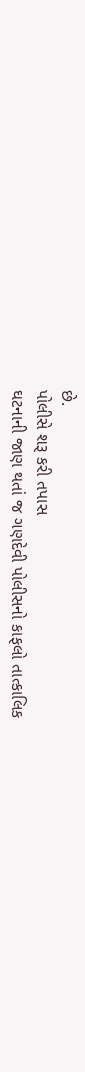છે.
પોલીસે શરૂ કરી તપાસ
ઘટનાની જાણ થતાં જ ગણદેવી પોલીસનો કાફલો તાત્કાલિક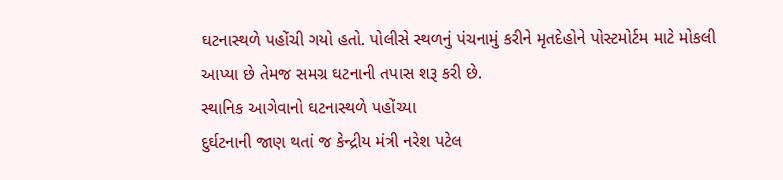ઘટનાસ્થળે પહોંચી ગયો હતો. પોલીસે સ્થળનું પંચનામું કરીને મૃતદેહોને પોસ્ટમોર્ટમ માટે મોકલી આપ્યા છે તેમજ સમગ્ર ઘટનાની તપાસ શરૂ કરી છે.
સ્થાનિક આગેવાનો ઘટનાસ્થળે પહોંચ્યા
દુર્ઘટનાની જાણ થતાં જ કેન્દ્રીય મંત્રી નરેશ પટેલ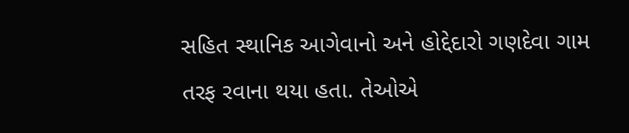સહિત સ્થાનિક આગેવાનો અને હોદ્દેદારો ગણદેવા ગામ તરફ રવાના થયા હતા. તેઓએ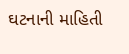ઘટનાની માહિતી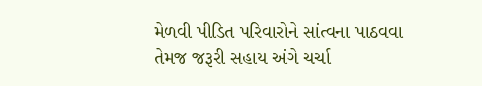મેળવી પીડિત પરિવારોને સાંત્વના પાઠવવા તેમજ જરૂરી સહાય અંગે ચર્ચા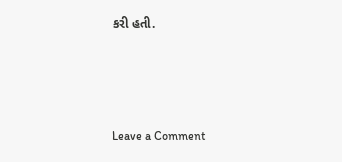કરી હતી.




Leave a Comment